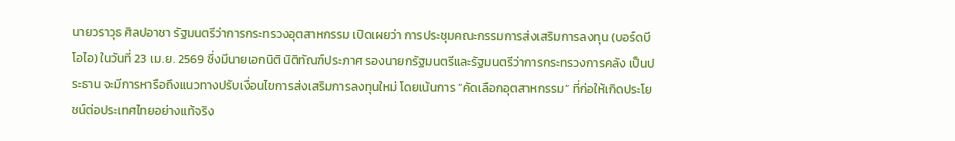นายวราวุธ ศิลปอาชา รัฐมนตรีว่าการกระทรวงอุตสาหกรรม เปิดเผยว่า การประชุมคณะกรรมการส่งเสริมการลงทุน (บอร์ดบีโอไอ) ในวันที่ 23 เม.ย. 2569 ซึ่งมีนายเอกนิติ นิติทัณฑ์ประภาศ รองนายกรัฐมนตรีและรัฐมนตรีว่าการกระทรวงการคลัง เป็นประธาน จะมีการหารือถึงแนวทางปรับเงื่อนไขการส่งเสริมการลงทุนใหม่ โดยเน้นการ “คัดเลือกอุตสาหกรรม” ที่ก่อให้เกิดประโยชน์ต่อประเทศไทยอย่างแท้จริง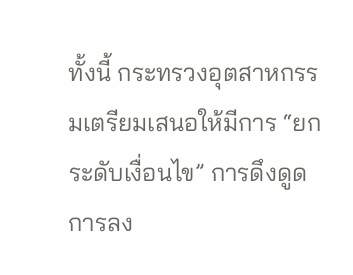ทั้งนี้ กระทรวงอุตสาหกรรมเตรียมเสนอให้มีการ “ยกระดับเงื่อนไข” การดึงดูดการลง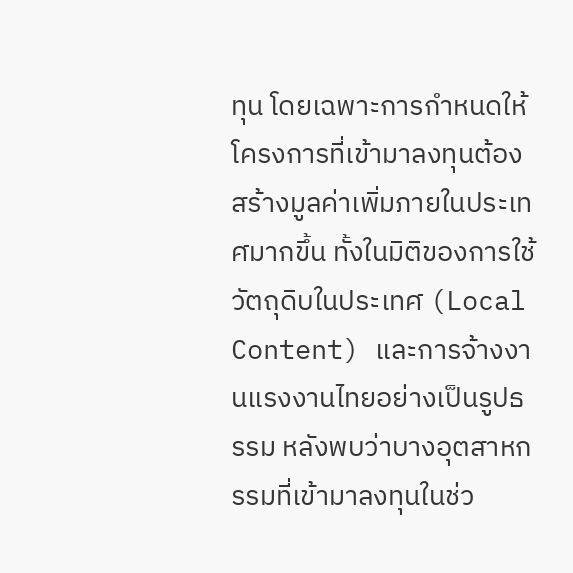ทุน โดยเฉพาะการกำหนดให้โครงการที่เข้ามาลงทุนต้องสร้างมูลค่าเพิ่มภายในประเทศมากขึ้น ทั้งในมิติของการใช้วัตถุดิบในประเทศ (Local Content) และการจ้างงานแรงงานไทยอย่างเป็นรูปธรรม หลังพบว่าบางอุตสาหกรรมที่เข้ามาลงทุนในช่ว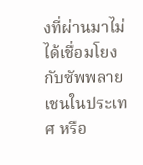งที่ผ่านมาไม่ได้เชื่อมโยงกับซัพพลายเชนในประเทศ หรือ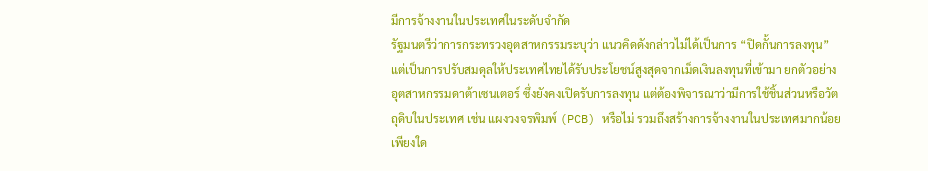มีการจ้างงานในประเทศในระดับจำกัด
รัฐมนตรีว่าการกระทรวงอุตสาหกรรมระบุว่า แนวคิดดังกล่าวไม่ได้เป็นการ “ปิดกั้นการลงทุน” แต่เป็นการปรับสมดุลให้ประเทศไทยได้รับประโยชน์สูงสุดจากเม็ดเงินลงทุนที่เข้ามา ยกตัวอย่างอุตสาหกรรมดาต้าเซนเตอร์ ซึ่งยังคงเปิดรับการลงทุน แต่ต้องพิจารณาว่ามีการใช้ชิ้นส่วนหรือวัตถุดิบในประเทศ เช่น แผงวงจรพิมพ์ (PCB) หรือไม่ รวมถึงสร้างการจ้างงานในประเทศมากน้อยเพียงใด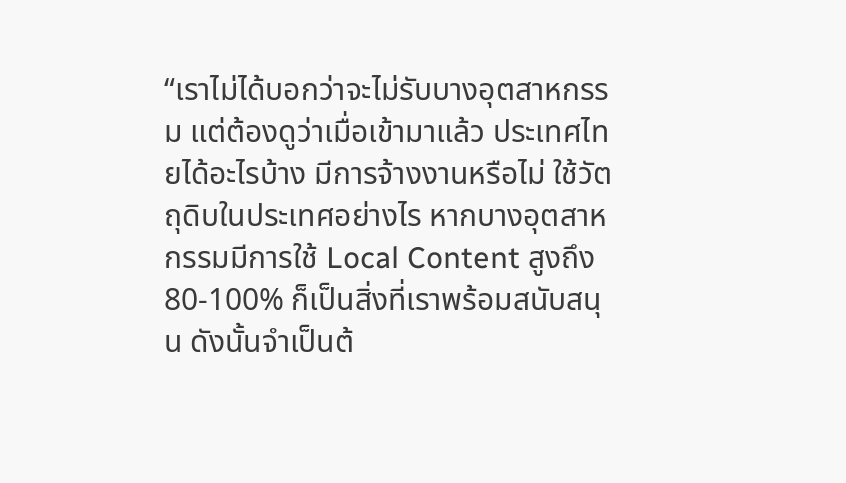“เราไม่ได้บอกว่าจะไม่รับบางอุตสาหกรรม แต่ต้องดูว่าเมื่อเข้ามาแล้ว ประเทศไทยได้อะไรบ้าง มีการจ้างงานหรือไม่ ใช้วัตถุดิบในประเทศอย่างไร หากบางอุตสาหกรรมมีการใช้ Local Content สูงถึง 80-100% ก็เป็นสิ่งที่เราพร้อมสนับสนุน ดังนั้นจำเป็นต้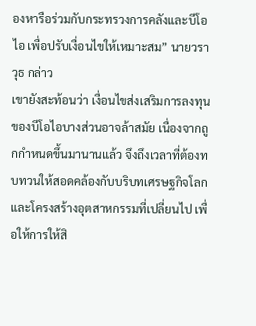องหารือร่วมกับกระทรวงการคลังและบีโอไอ เพื่อปรับเงื่อนไขให้เหมาะสม” นายวราวุธ กล่าว
เขายังสะท้อนว่า เงื่อนไขส่งเสริมการลงทุนของบีโอไอบางส่วนอาจล้าสมัย เนื่องจากถูกกำหนดขึ้นมานานแล้ว จึงถึงเวลาที่ต้องทบทวนให้สอดคล้องกับบริบทเศรษฐกิจโลกและโครงสร้างอุตสาหกรรมที่เปลี่ยนไป เพื่อให้การให้สิ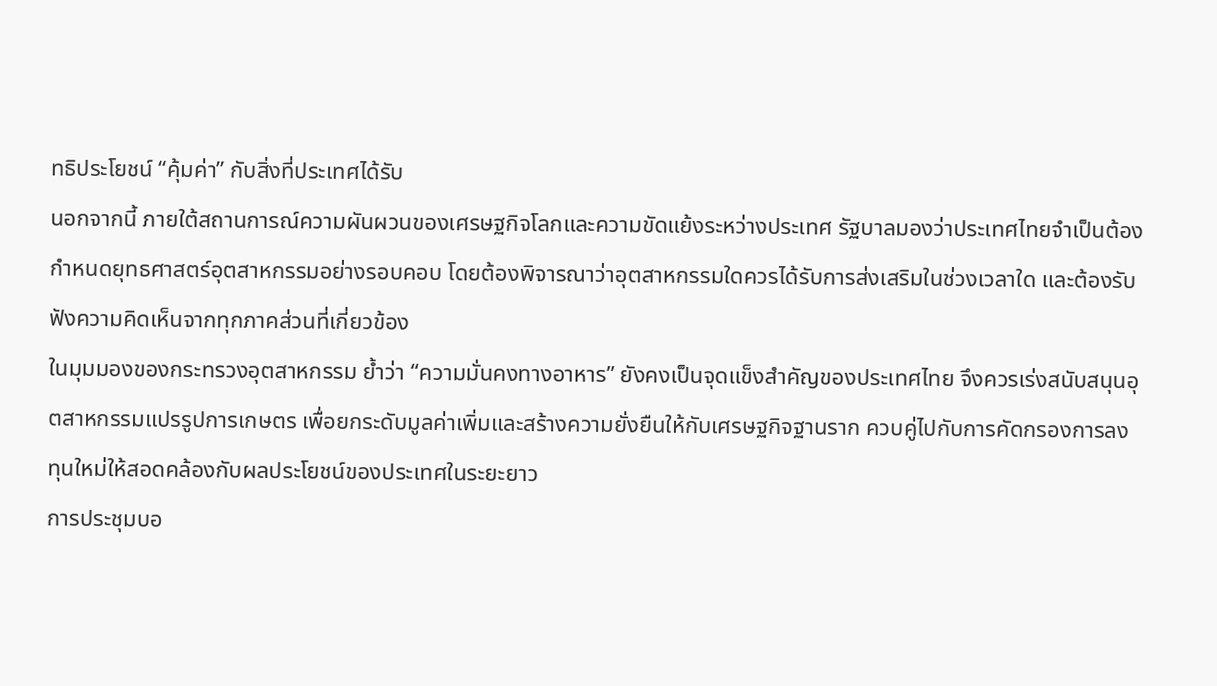ทธิประโยชน์ “คุ้มค่า” กับสิ่งที่ประเทศได้รับ
นอกจากนี้ ภายใต้สถานการณ์ความผันผวนของเศรษฐกิจโลกและความขัดแย้งระหว่างประเทศ รัฐบาลมองว่าประเทศไทยจำเป็นต้องกำหนดยุทธศาสตร์อุตสาหกรรมอย่างรอบคอบ โดยต้องพิจารณาว่าอุตสาหกรรมใดควรได้รับการส่งเสริมในช่วงเวลาใด และต้องรับฟังความคิดเห็นจากทุกภาคส่วนที่เกี่ยวข้อง
ในมุมมองของกระทรวงอุตสาหกรรม ย้ำว่า “ความมั่นคงทางอาหาร” ยังคงเป็นจุดแข็งสำคัญของประเทศไทย จึงควรเร่งสนับสนุนอุตสาหกรรมแปรรูปการเกษตร เพื่อยกระดับมูลค่าเพิ่มและสร้างความยั่งยืนให้กับเศรษฐกิจฐานราก ควบคู่ไปกับการคัดกรองการลงทุนใหม่ให้สอดคล้องกับผลประโยชน์ของประเทศในระยะยาว
การประชุมบอ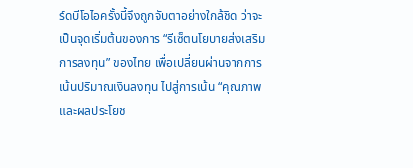ร์ดบีโอไอครั้งนี้จึงถูกจับตาอย่างใกล้ชิด ว่าจะเป็นจุดเริ่มต้นของการ “รีเซ็ตนโยบายส่งเสริมการลงทุน” ของไทย เพื่อเปลี่ยนผ่านจากการเน้นปริมาณเงินลงทุน ไปสู่การเน้น “คุณภาพและผลประโยช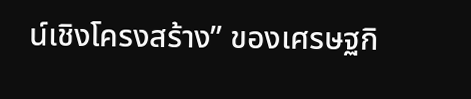น์เชิงโครงสร้าง” ของเศรษฐกิ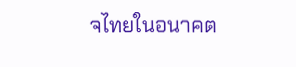จไทยในอนาคต